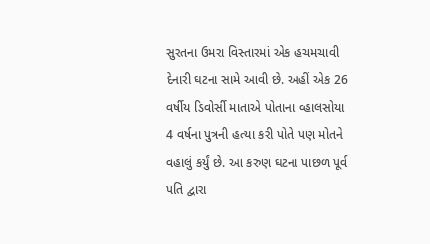સુરતના ઉમરા વિસ્તારમાં એક હચમચાવી દેનારી ઘટના સામે આવી છે. અહીં એક 26 વર્ષીય ડિવોર્સી માતાએ પોતાના વ્હાલસોયા 4 વર્ષના પુત્રની હત્યા કરી પોતે પણ મોતને વહાલું કર્યું છે. આ કરુણ ઘટના પાછળ પૂર્વ પતિ દ્વારા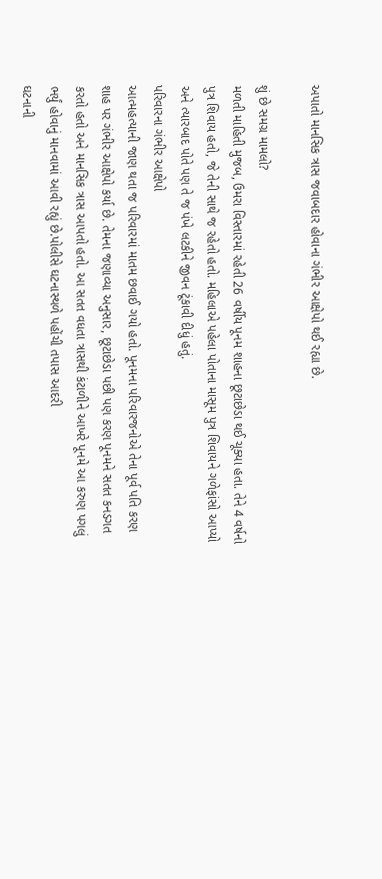અપાતો માનસિક ત્રાસ જવાબદાર હોવાના ગંભીર આક્ષેપો થઈ રહ્યા છે.

શું છે સમગ્ર મામલો?
મળતી માહિતી મુજબ, ઉમરા વિસ્તારમાં રહેતી 26 વર્ષીય પૂનમ શાહના છૂટાછેડા થઈ ચૂક્યા હતા. તેને 4 વર્ષનો પુત્ર શિવાય હતો, જે તેની સાથે જ રહેતો હતો. મહિલાએ પહેલા પોતાના માસૂમ પુત્ર શિવાયને ગળેફાંસો આપ્યો અને ત્યારબાદ પોતે પણ તે જ પંખે લટકીને જીવન ટૂંકાવી દીધું હતું.
પરિવારના ગંભીર આક્ષેપો
આત્મહત્યાની જાણ થતા જ પરિવારમાં માતમ છવાઈ ગયો હતો. પૂનમના પરિવારજનોએ તેના પૂર્વ પતિ કરણ શાહ પર ગંભીર આક્ષેપો કર્યા છે. તેમના જણાવ્યા અનુસાર, છૂટાછેડા પછી પણ કરણ પૂનમને સતત કનડગત કરતો હતો અને માનસિક ત્રાસ આપતો હતો. આ સતત વધતા ત્રાસથી કંટાળીને આખરે પૂનમે આ કરુણ પગલું ભર્યું હોવાનું માનવામાં આવી રહ્યું છે.પોલીસે ઘટનાસ્થળે પહોંચી તપાસ આદરી
ઘટનાની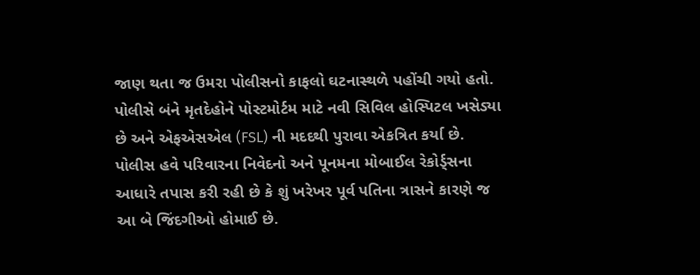જાણ થતા જ ઉમરા પોલીસનો કાફલો ઘટનાસ્થળે પહોંચી ગયો હતો. પોલીસે બંને મૃતદેહોને પોસ્ટમોર્ટમ માટે નવી સિવિલ હોસ્પિટલ ખસેડ્યા છે અને એફએસએલ (FSL) ની મદદથી પુરાવા એકત્રિત કર્યા છે. પોલીસ હવે પરિવારના નિવેદનો અને પૂનમના મોબાઈલ રેકોર્ડ્સના આધારે તપાસ કરી રહી છે કે શું ખરેખર પૂર્વ પતિના ત્રાસને કારણે જ આ બે જિંદગીઓ હોમાઈ છે.